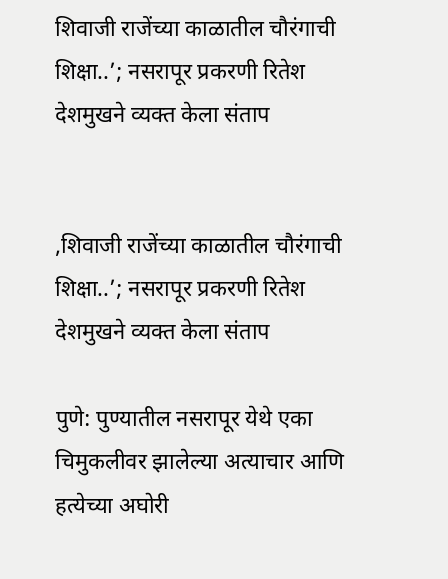शिवाजी राजेंच्या काळातील चौरंगाची शिक्षा..’; नसरापूर प्रकरणी रितेश देशमुखने व्यक्त केला संताप


,शिवाजी राजेंच्या काळातील चौरंगाची शिक्षा..’; नसरापूर प्रकरणी रितेश देशमुखने व्यक्त केला संताप

पुणे: पुण्यातील नसरापूर येथे एका चिमुकलीवर झालेल्या अत्याचार आणि हत्येच्या अघोरी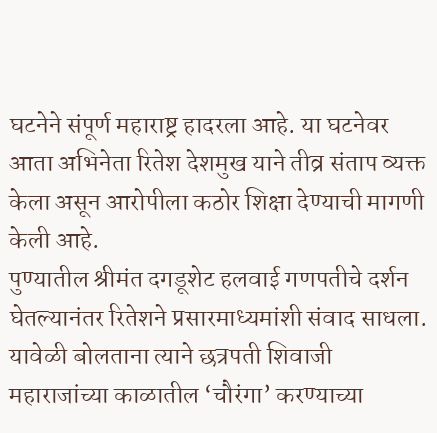घटनेने संपूर्ण महाराष्ट्र हादरला आहे. या घटनेवर आता अभिनेता रितेश देशमुख याने तीव्र संताप व्यक्त केला असून आरोपीला कठोर शिक्षा देण्याची मागणी केली आहे.
पुण्यातील श्रीमंत दगडूशेट हलवाई गणपतीचे दर्शन घेतल्यानंतर रितेशने प्रसारमाध्यमांशी संवाद साधला. यावेळी बोलताना त्याने छत्रपती शिवाजी महाराजांच्या काळातील ‘चौरंगा’ करण्याच्या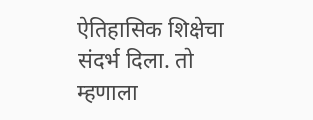ऐतिहासिक शिक्षेचा संदर्भ दिला. तो म्हणाला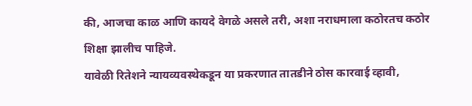की, आजचा काळ आणि कायदे वेगळे असले तरी, अशा नराधमाला कठोरतच कठोर शिक्षा झालीच पाहिजे.
यावेळी रितेशने न्यायव्यवस्थेकडून या प्रकरणात तातडीने ठोस कारवाई व्हावी,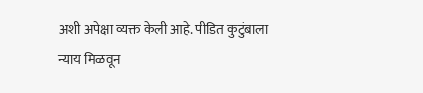अशी अपेक्षा व्यक्त केली आहे. पीडित कुटुंबाला न्याय मिळवून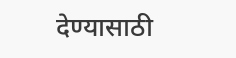देण्यासाठी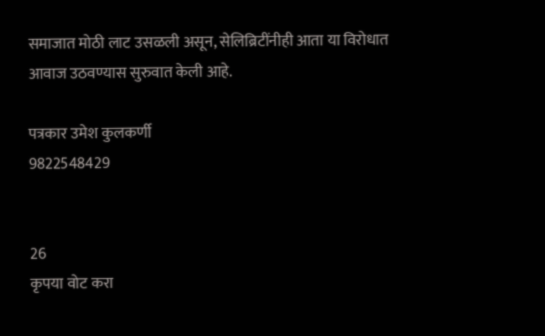समाजात मोठी लाट उसळली असून, सेलिब्रिटींनीही आता या विरोधात आवाज उठवण्यास सुरुवात केली आहे.

पत्रकार उमेश कुलकर्णी
9822548429


26
कृपया वोट करा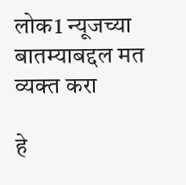लोक1 न्यूजच्या बातम्याबद्दल मत व्यक्त करा

हे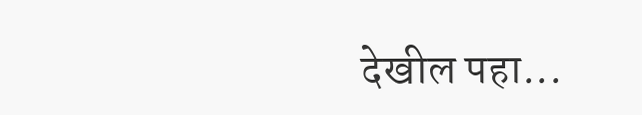देखील पहा...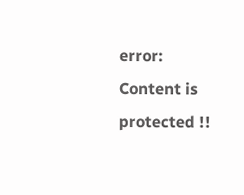error: Content is protected !!